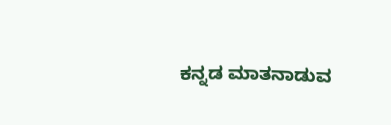ಕನ್ನಡ ಮಾತನಾಡುವ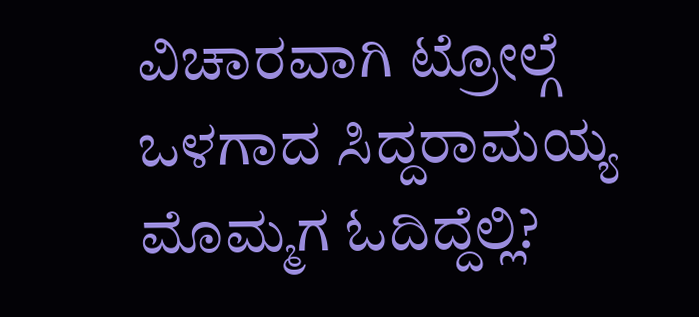ವಿಚಾರವಾಗಿ ಟ್ರೋಲ್ಗೆ ಒಳಗಾದ ಸಿದ್ದರಾಮಯ್ಯ ಮೊಮ್ಮಗ ಓದಿದ್ದೆಲ್ಲಿ?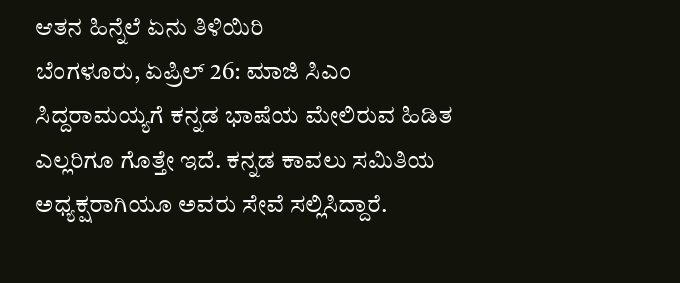ಆತನ ಹಿನ್ನೆಲೆ ಏನು ತಿಳಿಯಿರಿ
ಬೆಂಗಳೂರು, ಏಪ್ರಿಲ್ 26: ಮಾಜಿ ಸಿಎಂ ಸಿದ್ದರಾಮಯ್ಯಗೆ ಕನ್ನಡ ಭಾಷೆಯ ಮೇಲಿರುವ ಹಿಡಿತ ಎಲ್ಲರಿಗೂ ಗೊತ್ತೇ ಇದೆ. ಕನ್ನಡ ಕಾವಲು ಸಮಿತಿಯ ಅಧ್ಯಕ್ಷರಾಗಿಯೂ ಅವರು ಸೇವೆ ಸಲ್ಲಿಸಿದ್ದಾರೆ.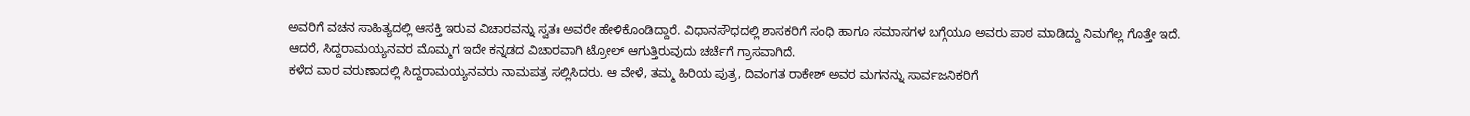ಅವರಿಗೆ ವಚನ ಸಾಹಿತ್ಯದಲ್ಲಿ ಆಸಕ್ತಿ ಇರುವ ವಿಚಾರವನ್ನು ಸ್ವತಃ ಅವರೇ ಹೇಳಿಕೊಂಡಿದ್ದಾರೆ. ವಿಧಾನಸೌಧದಲ್ಲಿ ಶಾಸಕರಿಗೆ ಸಂಧಿ ಹಾಗೂ ಸಮಾಸಗಳ ಬಗ್ಗೆಯೂ ಅವರು ಪಾಠ ಮಾಡಿದ್ದು ನಿಮಗೆಲ್ಲ ಗೊತ್ತೇ ಇದೆ. ಆದರೆ, ಸಿದ್ದರಾಮಯ್ಯನವರ ಮೊಮ್ಮಗ ಇದೇ ಕನ್ನಡದ ವಿಚಾರವಾಗಿ ಟ್ರೋಲ್ ಆಗುತ್ತಿರುವುದು ಚರ್ಚೆಗೆ ಗ್ರಾಸವಾಗಿದೆ.
ಕಳೆದ ವಾರ ವರುಣಾದಲ್ಲಿ ಸಿದ್ದರಾಮಯ್ಯನವರು ನಾಮಪತ್ರ ಸಲ್ಲಿಸಿದರು. ಆ ವೇಳೆ, ತಮ್ಮ ಹಿರಿಯ ಪುತ್ರ, ದಿವಂಗತ ರಾಕೇಶ್ ಅವರ ಮಗನನ್ನು ಸಾರ್ವಜನಿಕರಿಗೆ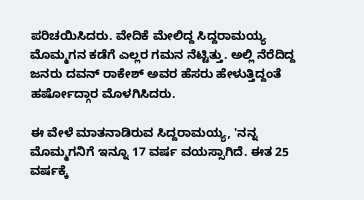ಪರಿಚಯಿಸಿದರು. ವೇದಿಕೆ ಮೇಲಿದ್ದ ಸಿದ್ದರಾಮಯ್ಯ ಮೊಮ್ಮಗನ ಕಡೆಗೆ ಎಲ್ಲರ ಗಮನ ನೆಟ್ಟಿತ್ತು. ಅಲ್ಲಿ ನೆರೆದಿದ್ದ ಜನರು ದವನ್ ರಾಕೇಶ್ ಅವರ ಹೆಸರು ಹೇಳುತ್ತಿದ್ದಂತೆ ಹರ್ಷೋದ್ಗಾರ ಮೊಳಗಿಸಿದರು.

ಈ ವೇಳೆ ಮಾತನಾಡಿರುವ ಸಿದ್ದರಾಮಯ್ಯ, 'ನನ್ನ ಮೊಮ್ಮಗನಿಗೆ ಇನ್ನೂ 17 ವರ್ಷ ವಯಸ್ಸಾಗಿದೆ. ಈತ 25 ವರ್ಷಕ್ಕೆ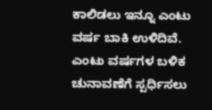ಕಾಲಿಡಲು ಇನ್ನೂ ಎಂಟು ವರ್ಷ ಬಾಕಿ ಉಳಿದಿವೆ. ಎಂಟು ವರ್ಷಗಳ ಬಳಿಕ ಚುನಾವಣೆಗೆ ಸ್ಪರ್ಧಿಸಲು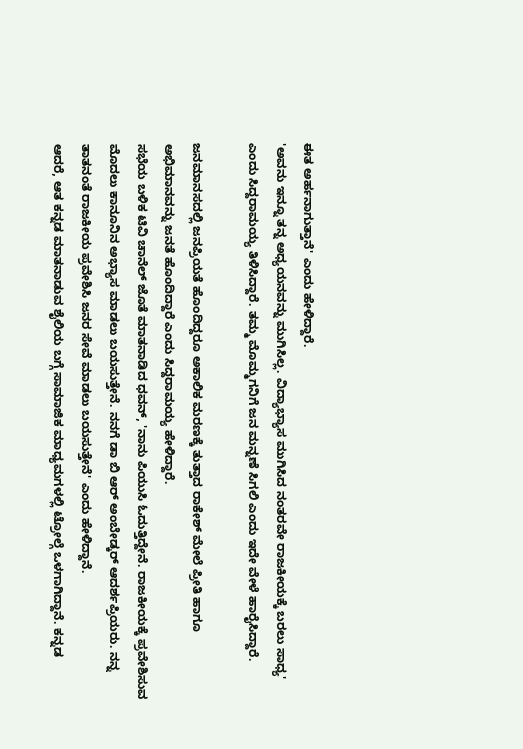ಈತ ಅರ್ಹನಾಗುತ್ತಾನೆ' ಎಂದು ಹೇಳಿದ್ದಾರೆ.
'ಅವನು ಇನ್ನೂ ತನ್ನ ಅಧ್ಯಯನವನ್ನು ಮುಗಿಸಿಲ್ಲ. ವಿದ್ಯಾಭ್ಯಾಸ ಮುಗಿಸಿದ ನಂತರವೇ ರಾಜಕೀಯಕ್ಕೆ ಬರಲು ಸಾಧ್ಯ' ಎಂದು ಸಿದ್ದರಾಮಯ್ಯ ತಿಳಿಸಿದ್ದಾರೆ. ತಮ್ಮ ಮೊಮ್ಮಗನಿಗೆ ಜನ ಮನ್ನಣೆ ಸಿಗಲಿ ಎಂದು ಇದೇ ವೇಳೆ ಹಾರೈಸಿದ್ದಾರೆ.

ಜನಮಾನಸದಲ್ಲಿ ಜನಪ್ರಿಯತೆ ಹೊಂದಿದ್ದರೂ ಅಕಾಲಿಕ ಮರಣಕ್ಕೆ ತುತ್ತಾದ ರಾಕೇಶ್ ಮೇಲೆ ಪ್ರೀತಿ ಹಾಗೂ ಅಭಿಮಾನವನ್ನು ಜನತೆ ಹೊಂದಿದ್ದಾರೆ ಎಂದು ಸಿದ್ದರಾಮಯ್ಯ ಹೇಳಿದ್ದಾರೆ.
ಸಭೆಯ ಬಳಿಕ ಟಿವಿ ಚಾನೆಲ್ ಜೊತೆ ಮಾತನಾಡಿದ ಧವನ್, 'ನಾನು ಪಿಯುಸಿ ಓದುತ್ತಿದ್ದೇನೆ. ರಾಜಕೀಯಕ್ಕೆ ಪ್ರವೇಶಿಸುವ ಮೊದಲು ಕಾನೂನಿನ ಅಭ್ಯಾಸ ಮಾಡಲು ಬಯಸುತ್ತೇನೆ. ನನಗೆ ಡಾ ಬಿ ಆರ್ ಅಂಬೇಡ್ಕರ್ ಆದರ್ಶಪ್ರಿಯರು. ನನ್ನ ತಾತನಂತೆ ರಾಜಕೀಯ ಪ್ರವೇಶಿಸಿ ಜನರ ಸೇವೆ ಮಾಡಲು ಬಯಸುತ್ತೇನೆ' ಎಂದು ಹೇಳಿದ್ದಾನೆ.
ಆದರೆ, ಆತ ಕನ್ನಡ ಮಾತನಾಡುವ ಶೈಲಿಯ ಬಗ್ಗೆ ಸಾಮಾಜಿಕ ಮಾಧ್ಯಮಗಳಲ್ಲಿ ಟ್ರೋಲ್ಗೆ ಒಳಗಾಗಿದ್ದಾನೆ. ಕನ್ನಡ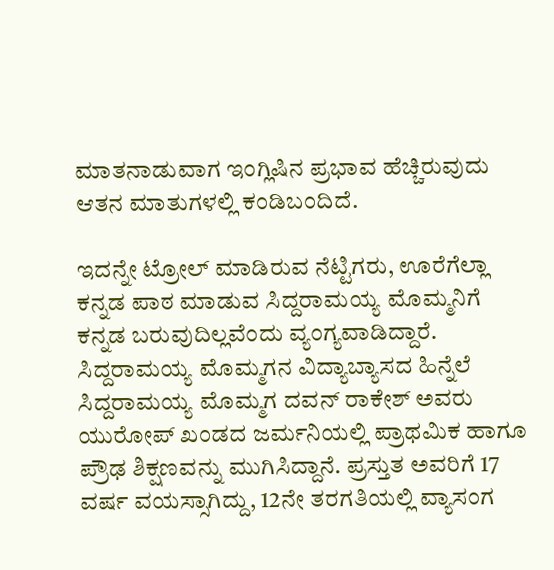ಮಾತನಾಡುವಾಗ ಇಂಗ್ಲಿಷಿನ ಪ್ರಭಾವ ಹೆಚ್ಚಿರುವುದು ಆತನ ಮಾತುಗಳಲ್ಲಿ ಕಂಡಿಬಂದಿದೆ.

ಇದನ್ನೇ ಟ್ರೋಲ್ ಮಾಡಿರುವ ನೆಟ್ಟಿಗರು, ಊರೆಗೆಲ್ಲಾ ಕನ್ನಡ ಪಾಠ ಮಾಡುವ ಸಿದ್ದರಾಮಯ್ಯ ಮೊಮ್ಮನಿಗೆ ಕನ್ನಡ ಬರುವುದಿಲ್ಲವೆಂದು ವ್ಯಂಗ್ಯವಾಡಿದ್ದಾರೆ.
ಸಿದ್ದರಾಮಯ್ಯ ಮೊಮ್ಮಗನ ವಿದ್ಯಾಬ್ಯಾಸದ ಹಿನ್ನೆಲೆ
ಸಿದ್ದರಾಮಯ್ಯ ಮೊಮ್ಮಗ ದವನ್ ರಾಕೇಶ್ ಅವರು ಯುರೋಪ್ ಖಂಡದ ಜರ್ಮನಿಯಲ್ಲಿ ಪ್ರಾಥಮಿಕ ಹಾಗೂ ಪ್ರೌಢ ಶಿಕ್ಷಣವನ್ನು ಮುಗಿಸಿದ್ದಾನೆ. ಪ್ರಸ್ತುತ ಅವರಿಗೆ 17 ವರ್ಷ ವಯಸ್ಸಾಗಿದ್ದು, 12ನೇ ತರಗತಿಯಲ್ಲಿ ವ್ಯಾಸಂಗ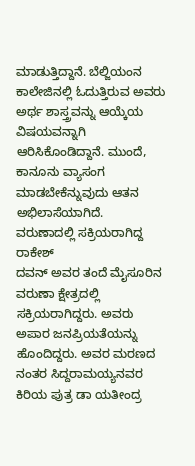ಮಾಡುತ್ತಿದ್ದಾನೆ. ಬೆಲ್ಜಿಯಂನ ಕಾಲೇಜಿನಲ್ಲಿ ಓದುತ್ತಿರುವ ಅವರು ಅರ್ಥ ಶಾಸ್ತ್ರವನ್ನು ಆಯ್ಕೆಯ ವಿಷಯವನ್ನಾಗಿ ಆರಿಸಿಕೊಂಡಿದ್ದಾನೆ. ಮುಂದೆ, ಕಾನೂನು ವ್ಯಾಸಂಗ ಮಾಡಬೇಕೆನ್ನುವುದು ಆತನ ಅಭಿಲಾಸೆಯಾಗಿದೆ.
ವರುಣಾದಲ್ಲಿ ಸಕ್ರಿಯರಾಗಿದ್ದ ರಾಕೇಶ್
ದವನ್ ಅವರ ತಂದೆ ಮೈಸೂರಿನ ವರುಣಾ ಕ್ಷೇತ್ರದಲ್ಲಿ ಸಕ್ರಿಯರಾಗಿದ್ದರು. ಅವರು ಅಪಾರ ಜನಪ್ರಿಯತೆಯನ್ನು ಹೊಂದಿದ್ದರು. ಅವರ ಮರಣದ ನಂತರ ಸಿದ್ದರಾಮಯ್ಯನವರ ಕಿರಿಯ ಪುತ್ರ ಡಾ ಯತೀಂದ್ರ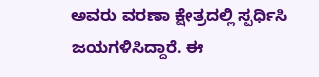ಅವರು ವರಣಾ ಕ್ಷೇತ್ರದಲ್ಲಿ ಸ್ಪರ್ಧಿಸಿ ಜಯಗಳಿಸಿದ್ದಾರೆ. ಈ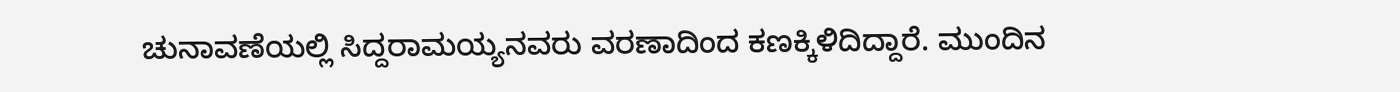ಚುನಾವಣೆಯಲ್ಲಿ ಸಿದ್ದರಾಮಯ್ಯನವರು ವರಣಾದಿಂದ ಕಣಕ್ಕಿಳಿದಿದ್ದಾರೆ. ಮುಂದಿನ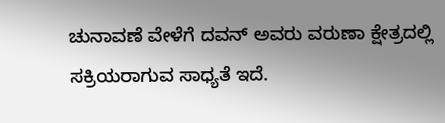ಚುನಾವಣೆ ವೇಳೆಗೆ ದವನ್ ಅವರು ವರುಣಾ ಕ್ಷೇತ್ರದಲ್ಲಿ ಸಕ್ರಿಯರಾಗುವ ಸಾಧ್ಯತೆ ಇದೆ.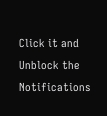Click it and Unblock the Notifications